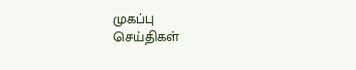முகப்பு
செய்திகள்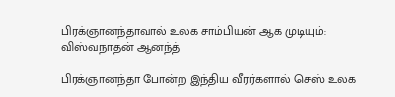பிரக்ஞானந்தாவால் உலக சாம்பியன் ஆக முடியும்: விஸ்வநாதன் ஆனந்த்

பிரக்ஞானந்தா போன்ற இந்திய வீரர்களால் செஸ் உலக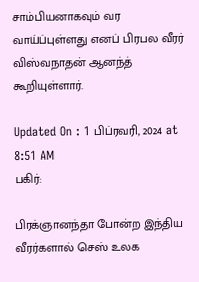சாம்பியனாகவும் வர வாய்ப்புள்ளது எனப் பிரபல வீரர் விஸ்வநாதன் ஆனந்த் கூறியுள்ளார்.

Updated On : 1 பிப்ரவரி, 2024 at 8:51 AM
பகிர்:

பிரக்ஞானந்தா போன்ற இந்திய வீரர்களால் செஸ் உலக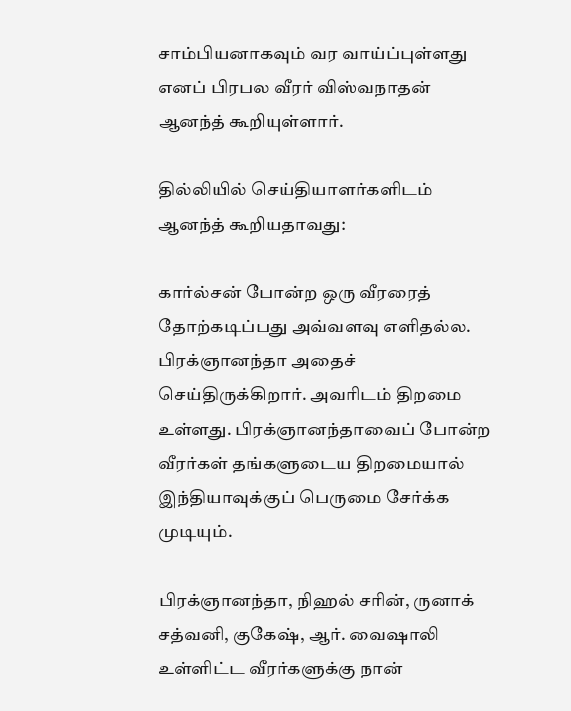சாம்பியனாகவும் வர வாய்ப்புள்ளது எனப் பிரபல வீரர் விஸ்வநாதன் ஆனந்த் கூறியுள்ளார்.

தில்லியில் செய்தியாளர்களிடம் ஆனந்த் கூறியதாவது:

கார்ல்சன் போன்ற ஒரு வீரரைத் தோற்கடிப்பது அவ்வளவு எளிதல்ல. பிரக்ஞானந்தா அதைச் செய்திருக்கிறார். அவரிடம் திறமை உள்ளது. பிரக்ஞானந்தாவைப் போன்ற வீரர்கள் தங்களுடைய திறமையால் இந்தியாவுக்குப் பெருமை சேர்க்க முடியும்.

பிரக்ஞானந்தா, நிஹல் சரின், ருனாக் சத்வனி, குகேஷ், ஆர். வைஷாலி உள்ளிட்ட வீரர்களுக்கு நான்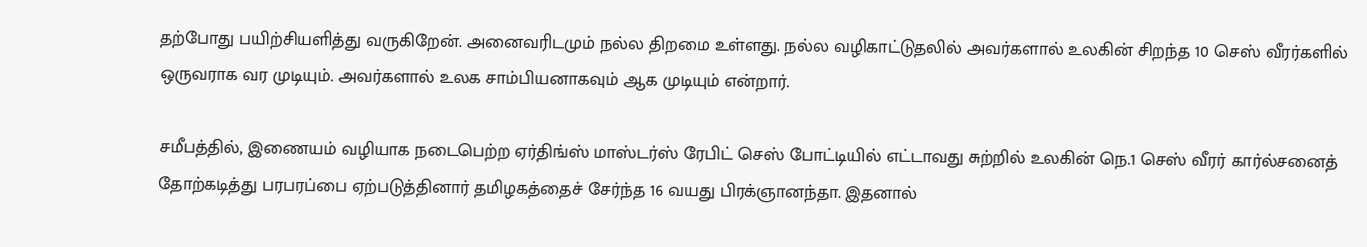தற்போது பயிற்சியளித்து வருகிறேன். அனைவரிடமும் நல்ல திறமை உள்ளது. நல்ல வழிகாட்டுதலில் அவர்களால் உலகின் சிறந்த 10 செஸ் வீரர்களில் ஒருவராக வர முடியும். அவர்களால் உலக சாம்பியனாகவும் ஆக முடியும் என்றார்.

சமீபத்தில், இணையம் வழியாக நடைபெற்ற ஏர்திங்ஸ் மாஸ்டர்ஸ் ரேபிட் செஸ் போட்டியில் எட்டாவது சுற்றில் உலகின் நெ.1 செஸ் வீரர் கார்ல்சனைத் தோற்கடித்து பரபரப்பை ஏற்படுத்தினார் தமிழகத்தைச் சேர்ந்த 16 வயது பிரக்ஞானந்தா. இதனால்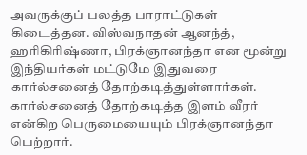அவருக்குப் பலத்த பாராட்டுகள் கிடைத்தன. விஸ்வநாதன் ஆனந்த், ஹரிகிரிஷ்ணா, பிரக்ஞானந்தா என மூன்று இந்தியர்கள் மட்டுமே இதுவரை கார்ல்சனைத் தோற்கடித்துள்ளார்கள். கார்ல்சனைத் தோற்கடித்த இளம் வீரர் என்கிற பெருமையையும் பிரக்ஞானந்தா பெற்றார்.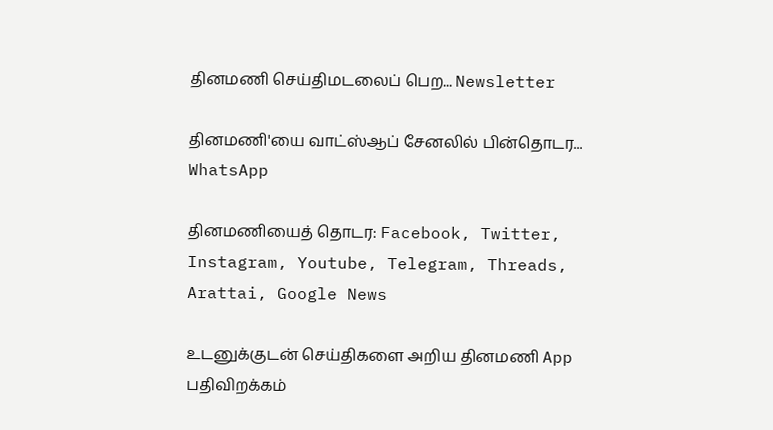தினமணி செய்திமடலைப் பெற... Newsletter

தினமணி'யை வாட்ஸ்ஆப் சேனலில் பின்தொடர... WhatsApp

தினமணியைத் தொடர: Facebook, Twitter, Instagram, Youtube, Telegram, Threads, Arattai, Google News

உடனுக்குடன் செய்திகளை அறிய தினமணி App பதிவிறக்கம்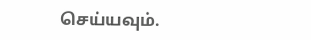செய்யவும்.